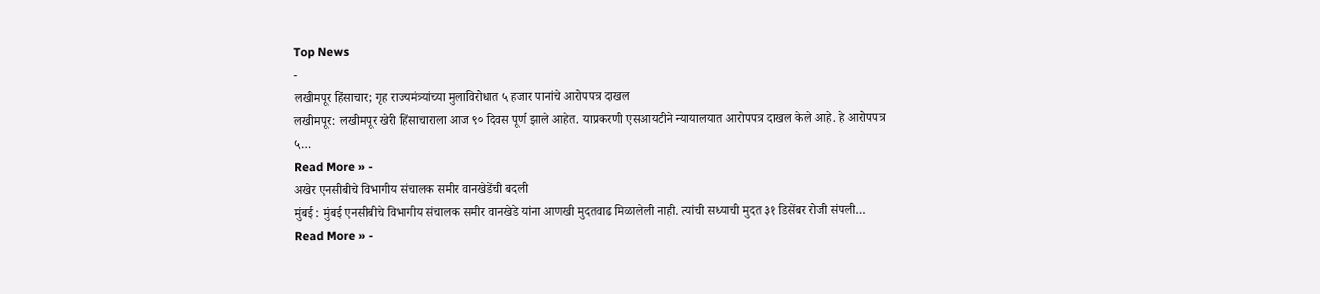Top News
-
लखीमपूर हिंसाचार; गृह राज्यमंत्र्यांच्या मुलाविरोधात ५ हजार पानांचे आरोपपत्र दाखल
लखीमपूर: लखीमपूर खेरी हिंसाचाराला आज ९० दिवस पूर्ण झाले आहेत. याप्रकरणी एसआयटीने न्यायालयात आरोपपत्र दाखल केले आहे. हे आरोपपत्र ५…
Read More » -
अखेर एनसीबीचे विभागीय संचालक समीर वानखेडेंची बदली
मुंबई : मुंबई एनसीबीचे विभागीय संचालक समीर वानखेडे यांना आणखी मुदतवाढ मिळालेली नाही. त्यांची सध्याची मुदत ३१ डिसेंबर रोजी संपली…
Read More » -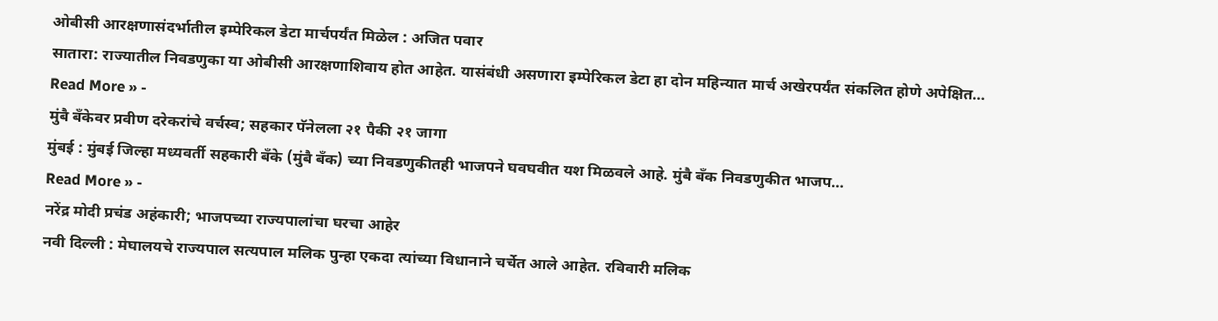ओबीसी आरक्षणासंदर्भातील इम्पेरिकल डेटा मार्चपर्यंत मिळेल : अजित पवार
सातारा: राज्यातील निवडणुका या ओबीसी आरक्षणाशिवाय होत आहेत. यासंबंधी असणारा इम्पेरिकल डेटा हा दोन महिन्यात मार्च अखेरपर्यंत संकलित होणे अपेक्षित…
Read More » -
मुंबै बँकेवर प्रवीण दरेकरांचे वर्चस्व; सहकार पॅनेलला २१ पैकी २१ जागा
मुंबई : मुंबई जिल्हा मध्यवर्ती सहकारी बँके (मुंबै बँक) च्या निवडणुकीतही भाजपने घवघवीत यश मिळवले आहे. मुंबै बँक निवडणुकीत भाजप…
Read More » -
नरेंद्र मोदी प्रचंड अहंकारी; भाजपच्या राज्यपालांचा घरचा आहेर
नवी दिल्ली : मेघालयचे राज्यपाल सत्यपाल मलिक पुन्हा एकदा त्यांच्या विधानाने चर्चेत आले आहेत. रविवारी मलिक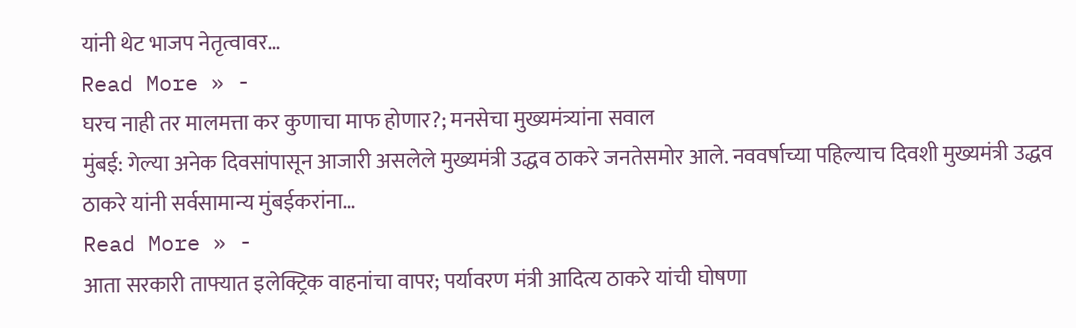यांनी थेट भाजप नेतृत्वावर…
Read More » -
घरच नाही तर मालमत्ता कर कुणाचा माफ होणार?; मनसेचा मुख्यमंत्र्यांना सवाल
मुंबई: गेल्या अनेक दिवसांपासून आजारी असलेले मुख्यमंत्री उद्धव ठाकरे जनतेसमोर आले. नववर्षाच्या पहिल्याच दिवशी मुख्यमंत्री उद्धव ठाकरे यांनी सर्वसामान्य मुंबईकरांना…
Read More » -
आता सरकारी ताफ्यात इलेक्ट्रिक वाहनांचा वापर; पर्यावरण मंत्री आदित्य ठाकरे यांची घोषणा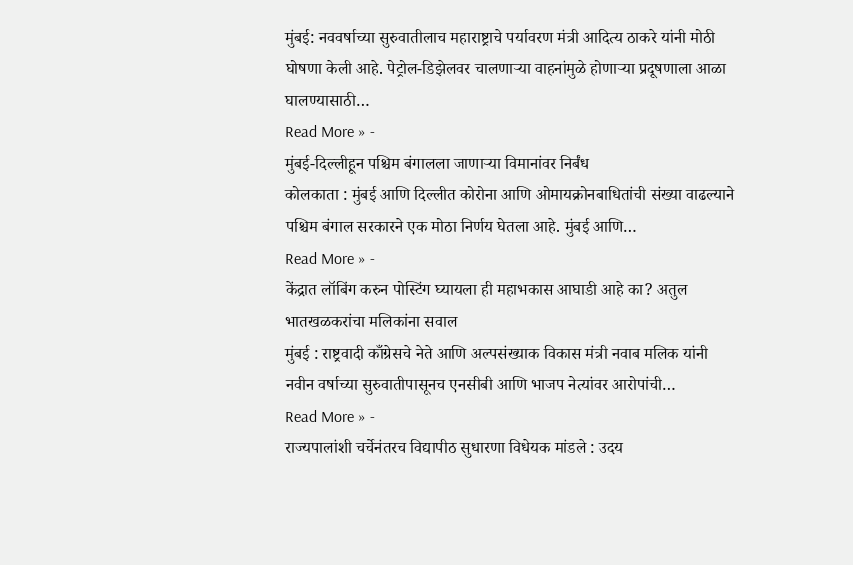मुंबई: नववर्षाच्या सुरुवातीलाच महाराष्ट्राचे पर्यावरण मंत्री आदित्य ठाकरे यांनी मोठी घोषणा केली आहे. पेट्रोल-डिझेलवर चालणाऱ्या वाहनांमुळे होणाऱ्या प्रदूषणाला आळा घालण्यासाठी…
Read More » -
मुंबई-दिल्लीहून पश्चिम बंगालला जाणाऱ्या विमानांवर निर्बंध
कोलकाता : मुंबई आणि दिल्लीत कोरोना आणि ओमायक्रोनबाधितांची संख्या वाढल्याने पश्चिम बंगाल सरकारने एक मोठा निर्णय घेतला आहे. मुंबई आणि…
Read More » -
केंद्रात लॉबिंग करुन पोस्टिंग घ्यायला ही महाभकास आघाडी आहे का? अतुल भातखळकरांचा मलिकांना सवाल
मुंबई : राष्ट्रवादी काँग्रेसचे नेते आणि अल्पसंख्याक विकास मंत्री नवाब मलिक यांनी नवीन वर्षाच्या सुरुवातीपासूनच एनसीबी आणि भाजप नेत्यांवर आरोपांची…
Read More » -
राज्यपालांशी चर्चेनंतरच विद्यापीठ सुधारणा विधेयक मांडले : उदय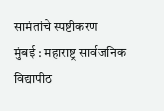सामंतांचे स्पष्टीकरण
मुंबई : महाराष्ट्र सार्वजनिक विद्यापीठ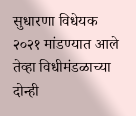सुधारणा विधेयक २०२१ मांडण्यात आले तेव्हा विधीमंडळाच्या दोन्ही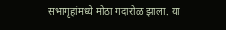सभागृहांमध्ये मोठा गदारोळ झाला. या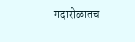गदारोळातच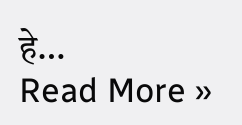हे…
Read More »